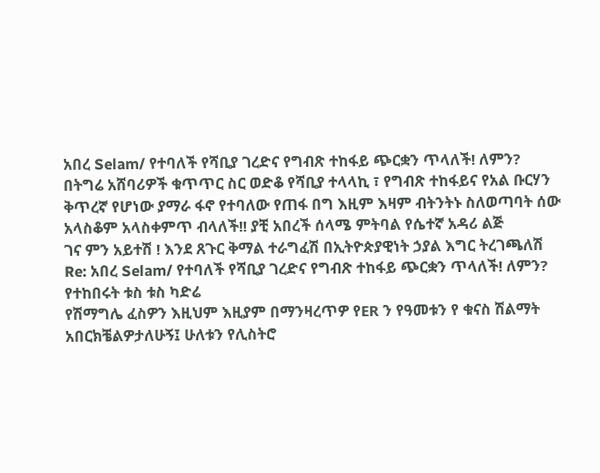አበረ Selam/ የተባለች የሻቢያ ገረድና የግብጽ ተከፋይ ጭርቋን ጥላለች! ለምን?
በትግሬ አሸባሪዎች ቁጥጥር ስር ወድቆ የሻቢያ ተላላኪ ፣ የግብጽ ተከፋይና የአል ቡርሃን ቅጥረኛ የሆነው ያማራ ፋኖ የተባለው የጠፋ በግ እዚም እዛም ብትንትኑ ስለወጣባት ሰው አላስቆም አላስቀምጥ ብላለች!! ያቺ አበረች ሰላሜ ምትባል የሴተኛ አዳሪ ልጅ
ገና ምን አይተሽ ! እንደ ጸጉር ቅማል ተራግፈሽ በኢትዮጵያዊነት ኃያል እግር ትረገጫለሽ
Re: አበረ Selam/ የተባለች የሻቢያ ገረድና የግብጽ ተከፋይ ጭርቋን ጥላለች! ለምን?
የተከበሩት ቱስ ቱስ ካድሬ
የሽማግሌ ፈስዎን እዚህም እዚያም በማንዛረጥዎ የER ን የዓመቱን የ ቁናስ ሽልማት አበርክቼልዎታለሁኝ፤ ሁለቱን የሊስትሮ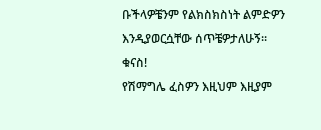ቡችላዎቼንም የልክስክስነት ልምድዎን እንዲያወርሷቸው ሰጥቼዎታለሁኝ። ቁናስ!
የሽማግሌ ፈስዎን እዚህም እዚያም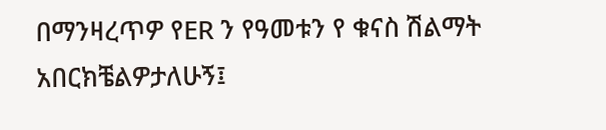በማንዛረጥዎ የER ን የዓመቱን የ ቁናስ ሽልማት አበርክቼልዎታለሁኝ፤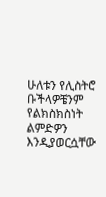ሁለቱን የሊስትሮ ቡችላዎቼንም የልክስክስነት ልምድዎን እንዲያወርሷቸው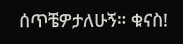ሰጥቼዎታለሁኝ። ቁናስ!